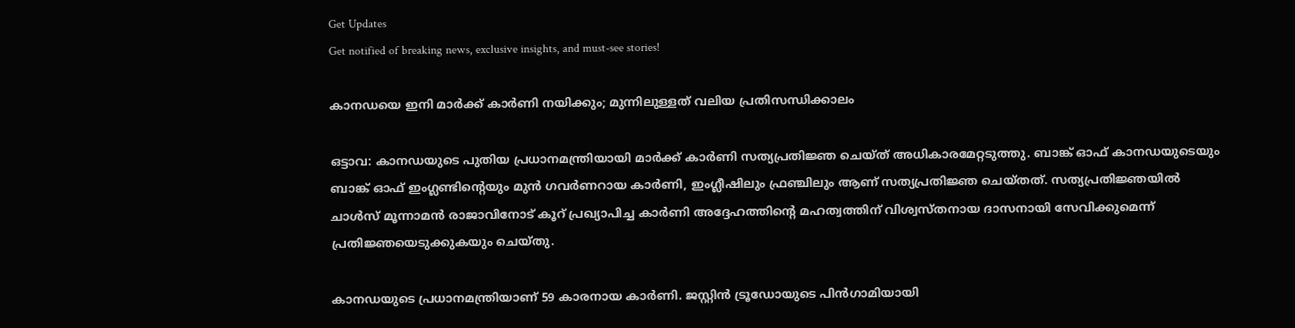Get Updates
Get notified of breaking news, exclusive insights, and must-see stories!

കാനഡയെ ഇനി മാര്‍ക്ക് കാര്‍ണി നയിക്കും; മുന്നിലുള്ളത് വലിയ പ്രതിസന്ധിക്കാലം

ഒട്ടാവ: കാനഡയുടെ പുതിയ പ്രധാനമന്ത്രിയായി മാര്‍ക്ക് കാര്‍ണി സത്യപ്രതിജ്ഞ ചെയ്ത് അധികാരമേറ്റടുത്തു. ബാങ്ക് ഓഫ് കാനഡയുടെയും ബാങ്ക് ഓഫ് ഇംഗ്ലണ്ടിന്റെയും മുന്‍ ഗവര്‍ണറായ കാര്‍ണി, ഇംഗ്ലീഷിലും ഫ്രഞ്ചിലും ആണ് സത്യപ്രതിജ്ഞ ചെയ്തത്. സത്യപ്രതിജ്ഞയില്‍ ചാള്‍സ് മൂന്നാമന്‍ രാജാവിനോട് കൂറ് പ്രഖ്യാപിച്ച കാര്‍ണി അദ്ദേഹത്തിന്റെ മഹത്വത്തിന് വിശ്വസ്തനായ ദാസനായി സേവിക്കുമെന്ന് പ്രതിജ്ഞയെടുക്കുകയും ചെയ്തു.

കാനഡയുടെ പ്രധാനമന്ത്രിയാണ് 59 കാരനായ കാര്‍ണി. ജസ്റ്റിന്‍ ട്രൂഡോയുടെ പിന്‍ഗാമിയായി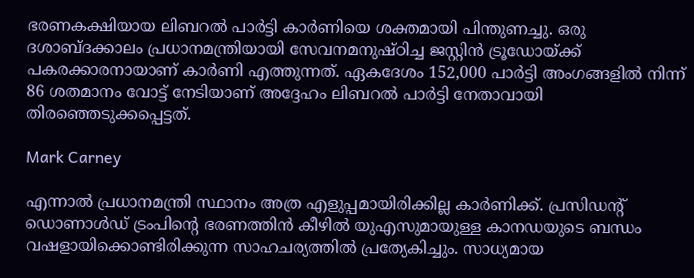ഭരണകക്ഷിയായ ലിബറല്‍ പാര്‍ട്ടി കാര്‍ണിയെ ശക്തമായി പിന്തുണച്ചു. ഒരു ദശാബ്ദക്കാലം പ്രധാനമന്ത്രിയായി സേവനമനുഷ്ഠിച്ച ജസ്റ്റിന്‍ ട്രൂഡോയ്ക്ക് പകരക്കാരനായാണ് കാര്‍ണി എത്തുന്നത്. ഏകദേശം 152,000 പാര്‍ട്ടി അംഗങ്ങളില്‍ നിന്ന് 86 ശതമാനം വോട്ട് നേടിയാണ് അദ്ദേഹം ലിബറല്‍ പാര്‍ട്ടി നേതാവായി തിരഞ്ഞെടുക്കപ്പെട്ടത്.

Mark Carney

എന്നാല്‍ പ്രധാനമന്ത്രി സ്ഥാനം അത്ര എളുപ്പമായിരിക്കില്ല കാര്‍ണിക്ക്. പ്രസിഡന്റ് ഡൊണാള്‍ഡ് ട്രംപിന്റെ ഭരണത്തിന്‍ കീഴില്‍ യുഎസുമായുള്ള കാനഡയുടെ ബന്ധം വഷളായിക്കൊണ്ടിരിക്കുന്ന സാഹചര്യത്തില്‍ പ്രത്യേകിച്ചും. സാധ്യമായ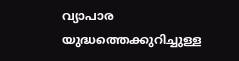വ്യാപാര യുദ്ധത്തെക്കുറിച്ചുള്ള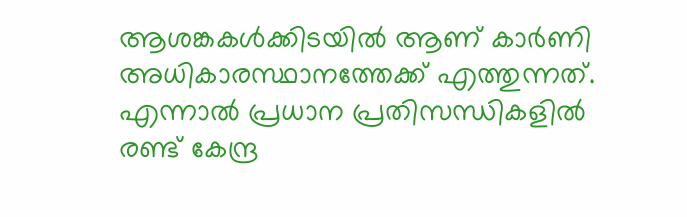ആശങ്കകള്‍ക്കിടയില്‍ ആണ് കാര്‍ണി അധികാരസ്ഥാനത്തേക്ക് എത്തുന്നത്. എന്നാല്‍ പ്രധാന പ്രതിസന്ധികളില്‍ രണ്ട് കേന്ദ്ര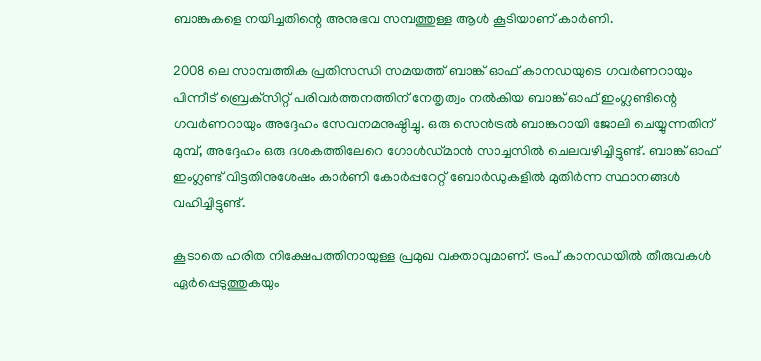ബാങ്കുകളെ നയിച്ചതിന്റെ അനുഭവ സമ്പത്തുള്ള ആള്‍ കൂടിയാണ് കാര്‍ണി.

2008 ലെ സാമ്പത്തിക പ്രതിസന്ധി സമയത്ത് ബാങ്ക് ഓഫ് കാനഡയുടെ ഗവര്‍ണറായും പിന്നീട് ബ്രെക്‌സിറ്റ് പരിവര്‍ത്തനത്തിന് നേതൃത്വം നല്‍കിയ ബാങ്ക് ഓഫ് ഇംഗ്ലണ്ടിന്റെ ഗവര്‍ണറായും അദ്ദേഹം സേവനമനുഷ്ഠിച്ചു. ഒരു സെന്‍ട്രല്‍ ബാങ്കറായി ജോലി ചെയ്യുന്നതിന് മുമ്പ്, അദ്ദേഹം ഒരു ദശകത്തിലേറെ ഗോള്‍ഡ്മാന്‍ സാച്ചസില്‍ ചെലവഴിച്ചിട്ടുണ്ട്. ബാങ്ക് ഓഫ് ഇംഗ്ലണ്ട് വിട്ടതിനുശേഷം കാര്‍ണി കോര്‍പ്പറേറ്റ് ബോര്‍ഡുകളില്‍ മുതിര്‍ന്ന സ്ഥാനങ്ങള്‍ വഹിച്ചിട്ടുണ്ട്.

കൂടാതെ ഹരിത നിക്ഷേപത്തിനായുള്ള പ്രമുഖ വക്താവുമാണ്. ട്രംപ് കാനഡയില്‍ തീരുവകള്‍ ഏര്‍പ്പെടുത്തുകയും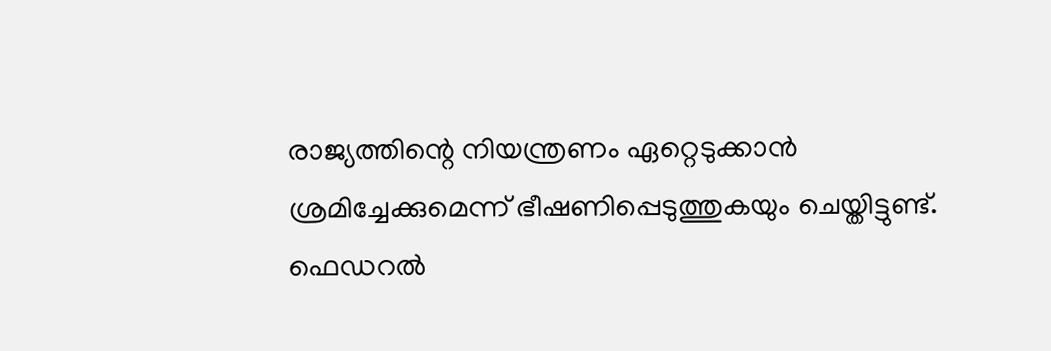രാജ്യത്തിന്റെ നിയന്ത്രണം ഏറ്റെടുക്കാന്‍ ശ്രമിച്ചേക്കുമെന്ന് ഭീഷണിപ്പെടുത്തുകയും ചെയ്തിട്ടുണ്ട്. ഫെഡറല്‍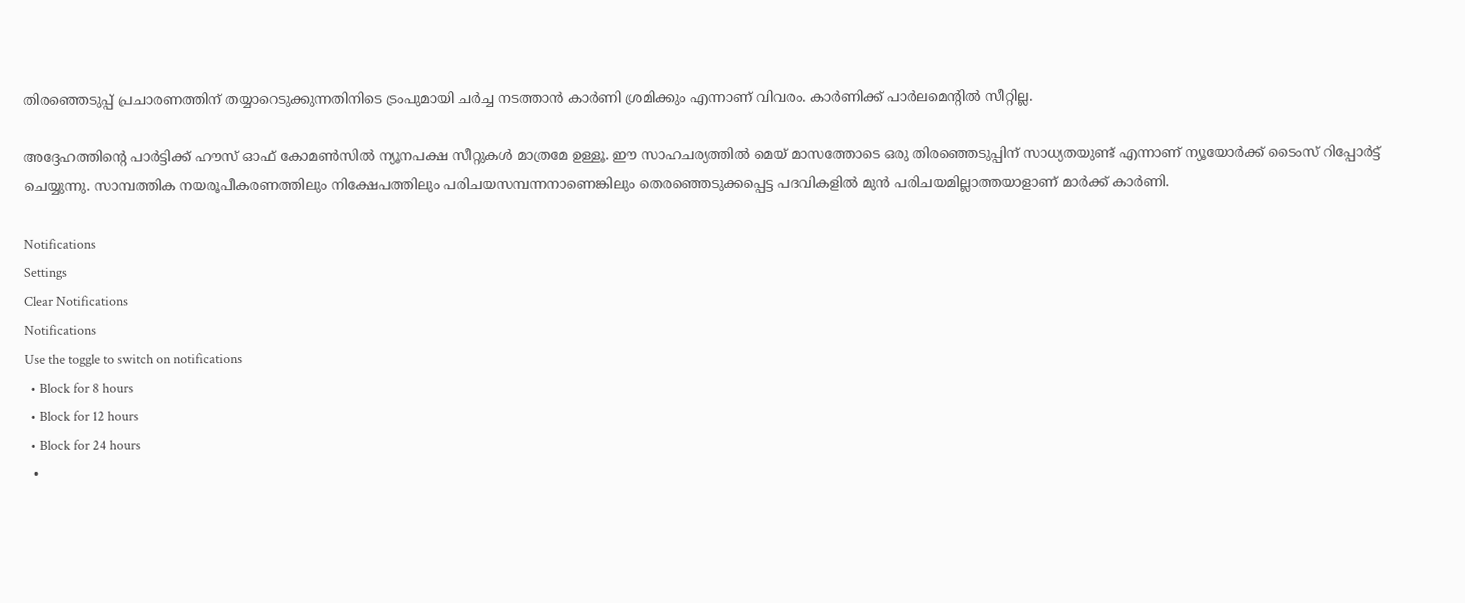തിരഞ്ഞെടുപ്പ് പ്രചാരണത്തിന് തയ്യാറെടുക്കുന്നതിനിടെ ട്രംപുമായി ചര്‍ച്ച നടത്താന്‍ കാര്‍ണി ശ്രമിക്കും എന്നാണ് വിവരം. കാര്‍ണിക്ക് പാര്‍ലമെന്റില്‍ സീറ്റില്ല.

അദ്ദേഹത്തിന്റെ പാര്‍ട്ടിക്ക് ഹൗസ് ഓഫ് കോമണ്‍സില്‍ ന്യൂനപക്ഷ സീറ്റുകള്‍ മാത്രമേ ഉള്ളൂ. ഈ സാഹചര്യത്തില്‍ മെയ് മാസത്തോടെ ഒരു തിരഞ്ഞെടുപ്പിന് സാധ്യതയുണ്ട് എന്നാണ് ന്യൂയോര്‍ക്ക് ടൈംസ് റിപ്പോര്‍ട്ട് ചെയ്യുന്നു. സാമ്പത്തിക നയരൂപീകരണത്തിലും നിക്ഷേപത്തിലും പരിചയസമ്പന്നനാണെങ്കിലും തെരഞ്ഞെടുക്കപ്പെട്ട പദവികളില്‍ മുന്‍ പരിചയമില്ലാത്തയാളാണ് മാര്‍ക്ക് കാര്‍ണി.

Notifications
Settings
Clear Notifications
Notifications
Use the toggle to switch on notifications
  • Block for 8 hours
  • Block for 12 hours
  • Block for 24 hours
  •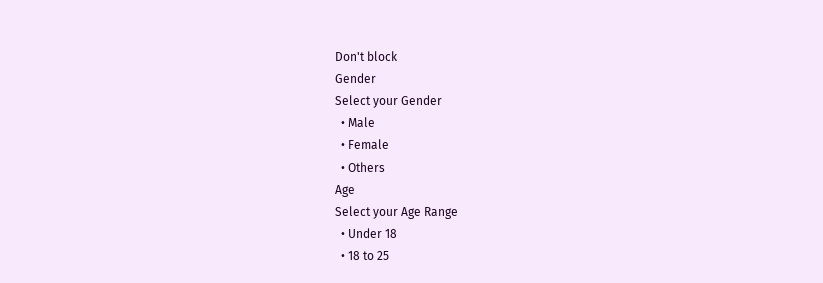Don't block
Gender
Select your Gender
  • Male
  • Female
  • Others
Age
Select your Age Range
  • Under 18
  • 18 to 25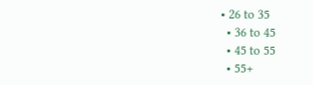• 26 to 35
  • 36 to 45
  • 45 to 55
  • 55+